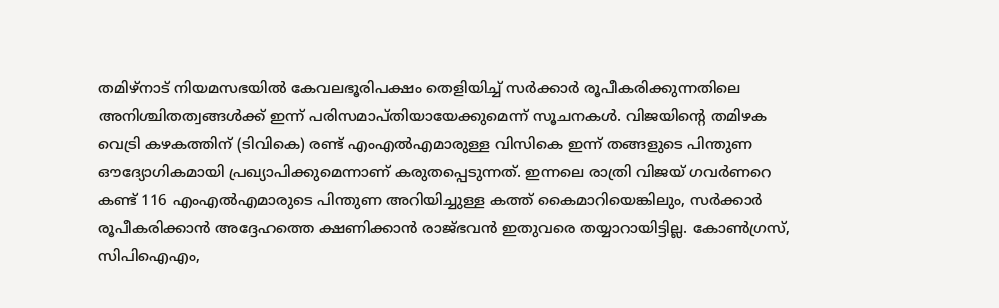തമിഴ്നാട് നിയമസഭയിൽ കേവലഭൂരിപക്ഷം തെളിയിച്ച് സർക്കാർ രൂപീകരിക്കുന്നതിലെ അനിശ്ചിതത്വങ്ങൾക്ക് ഇന്ന് പരിസമാപ്തിയായേക്കുമെന്ന് സൂചനകൾ. വിജയിന്റെ തമിഴക വെട്രി കഴകത്തിന് (ടിവികെ) രണ്ട് എംഎൽഎമാരുള്ള വിസികെ ഇന്ന് തങ്ങളുടെ പിന്തുണ ഔദ്യോഗികമായി പ്രഖ്യാപിക്കുമെന്നാണ് കരുതപ്പെടുന്നത്. ഇന്നലെ രാത്രി വിജയ് ഗവർണറെ കണ്ട് 116 എംഎൽഎമാരുടെ പിന്തുണ അറിയിച്ചുള്ള കത്ത് കൈമാറിയെങ്കിലും, സർക്കാർ രൂപീകരിക്കാൻ അദ്ദേഹത്തെ ക്ഷണിക്കാൻ രാജ്ഭവൻ ഇതുവരെ തയ്യാറായിട്ടില്ല. കോൺഗ്രസ്, സിപിഐഎം,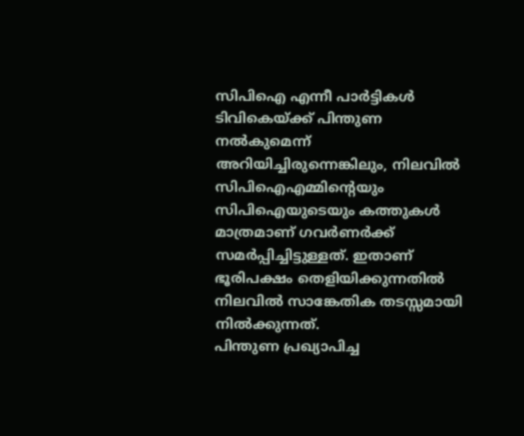സിപിഐ എന്നീ പാർട്ടികൾ ടിവികെയ്ക്ക് പിന്തുണ നൽകുമെന്ന് അറിയിച്ചിരുന്നെങ്കിലും, നിലവിൽ സിപിഐഎമ്മിന്റെയും സിപിഐയുടെയും കത്തുകൾ മാത്രമാണ് ഗവർണർക്ക് സമർപ്പിച്ചിട്ടുള്ളത്. ഇതാണ് ഭൂരിപക്ഷം തെളിയിക്കുന്നതിൽ നിലവിൽ സാങ്കേതിക തടസ്സമായി നിൽക്കുന്നത്.
പിന്തുണ പ്രഖ്യാപിച്ച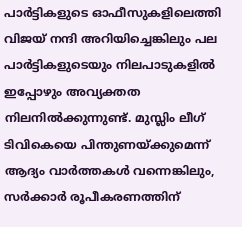പാർട്ടികളുടെ ഓഫീസുകളിലെത്തി വിജയ് നന്ദി അറിയിച്ചെങ്കിലും പല പാർട്ടികളുടെയും നിലപാടുകളിൽ ഇപ്പോഴും അവ്യക്തത നിലനിൽക്കുന്നുണ്ട്. മുസ്ലിം ലീഗ് ടിവികെയെ പിന്തുണയ്ക്കുമെന്ന് ആദ്യം വാർത്തകൾ വന്നെങ്കിലും, സർക്കാർ രൂപീകരണത്തിന്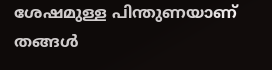ശേഷമുള്ള പിന്തുണയാണ് തങ്ങൾ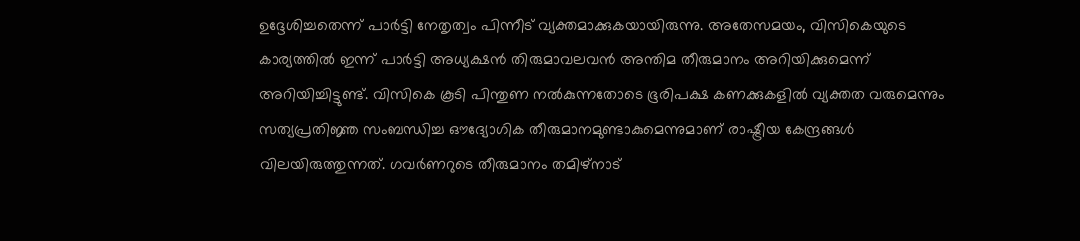ഉദ്ദേശിച്ചതെന്ന് പാർട്ടി നേതൃത്വം പിന്നീട് വ്യക്തമാക്കുകയായിരുന്നു. അതേസമയം, വിസികെയുടെ കാര്യത്തിൽ ഇന്ന് പാർട്ടി അധ്യക്ഷൻ തിരുമാവലവൻ അന്തിമ തീരുമാനം അറിയിക്കുമെന്ന് അറിയിച്ചിട്ടുണ്ട്. വിസികെ കൂടി പിന്തുണ നൽകുന്നതോടെ ഭൂരിപക്ഷ കണക്കുകളിൽ വ്യക്തത വരുമെന്നും സത്യപ്രതിജ്ഞ സംബന്ധിച്ച ഔദ്യോഗിക തീരുമാനമുണ്ടാകുമെന്നുമാണ് രാഷ്ട്രീയ കേന്ദ്രങ്ങൾ വിലയിരുത്തുന്നത്. ഗവർണറുടെ തീരുമാനം തമിഴ്നാട്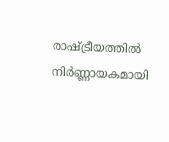രാഷ്ട്രീയത്തിൽ നിർണ്ണായകമായി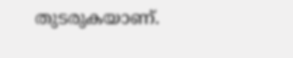തുടരുകയാണ്.